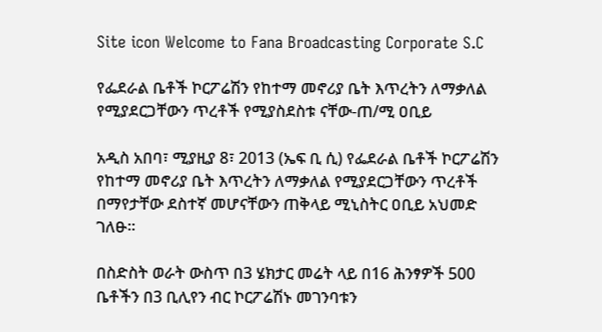Site icon Welcome to Fana Broadcasting Corporate S.C

የፌደራል ቤቶች ኮርፖሬሽን የከተማ መኖሪያ ቤት እጥረትን ለማቃለል የሚያደርጋቸውን ጥረቶች የሚያስደስቱ ናቸው-ጠ/ሚ ዐቢይ

አዲስ አበባ፣ ሚያዚያ 8፣ 2013 (ኤፍ ቢ ሲ) የፌደራል ቤቶች ኮርፖሬሽን የከተማ መኖሪያ ቤት እጥረትን ለማቃለል የሚያደርጋቸውን ጥረቶች በማየታቸው ደስተኛ መሆናቸውን ጠቅላይ ሚኒስትር ዐቢይ አህመድ ገለፁ።

በስድስት ወራት ውስጥ በ3 ሄክታር መሬት ላይ በ16 ሕንፃዎች 500 ቤቶችን በ3 ቢሊየን ብር ኮርፖሬሽኑ መገንባቱን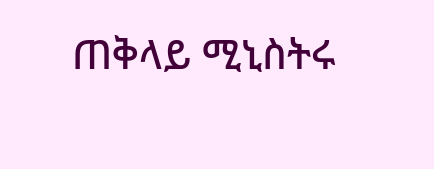ጠቅላይ ሚኒስትሩ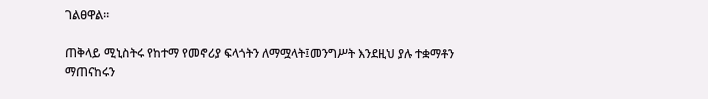ገልፀዋል።

ጠቅላይ ሚኒስትሩ የከተማ የመኖሪያ ፍላጎትን ለማሟላት፤መንግሥት እንደዚህ ያሉ ተቋማቶን ማጠናከሩን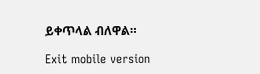ይቀጥላል ብለዋል።

Exit mobile version